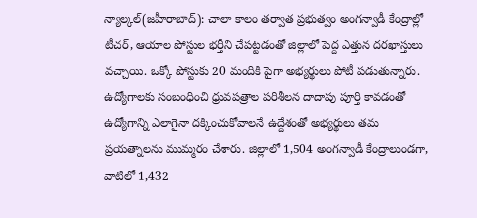న్యాల్కల్(జహీరాబాద్): చాలా కాలం తర్వాత ప్రభుత్వం అంగన్వాడీ కేంద్రాల్లో టీచర్, ఆయాల పోస్టుల భర్తీని చేపట్టడంతో జిల్లాలో పెద్ద ఎత్తున దరఖాస్తులు వచ్చాయి. ఒక్కో పోస్టుకు 20 మందికి పైగా అభ్యర్థులు పోటీ పడుతున్నారు. ఉద్యోగాలకు సంబంధించి ధ్రువపత్రాల పరిశీలన దాదాపు పూర్తి కావడంతో ఉద్యోగాన్ని ఎలాగైనా దక్కించుకోవాలనే ఉద్దేశంతో అభ్యర్థులు తమ ప్రయత్నాలను ముమ్మరం చేశారు. జిల్లాలో 1,504 అంగన్వాడీ కేంద్రాలుండగా, వాటిలో 1,432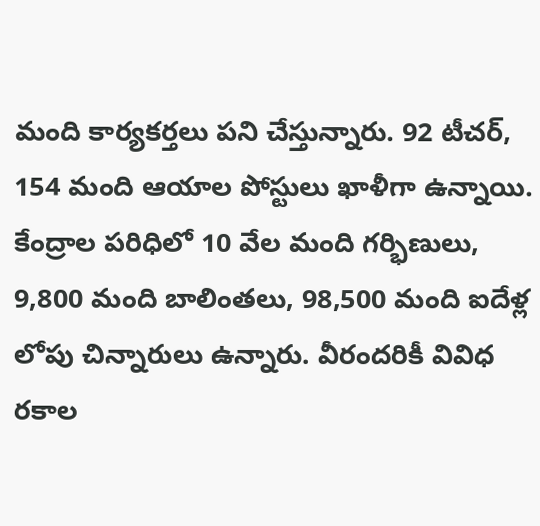మంది కార్యకర్తలు పని చేస్తున్నారు. 92 టీచర్, 154 మంది ఆయాల పోస్టులు ఖాళీగా ఉన్నాయి. కేంద్రాల పరిధిలో 10 వేల మంది గర్భిణులు, 9,800 మంది బాలింతలు, 98,500 మంది ఐదేళ్ల లోపు చిన్నారులు ఉన్నారు. వీరందరికీ వివిధ రకాల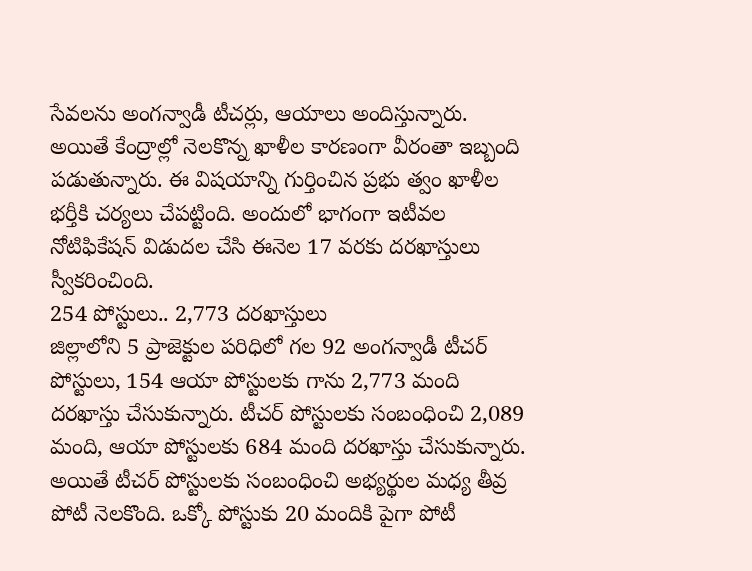సేవలను అంగన్వాడీ టీచర్లు, ఆయాలు అందిస్తున్నారు. అయితే కేంద్రాల్లో నెలకొన్న ఖాళీల కారణంగా వీరంతా ఇబ్బంది పడుతున్నారు. ఈ విషయాన్ని గుర్తించిన ప్రభు త్వం ఖాళీల భర్తీకి చర్యలు చేపట్టింది. అందులో భాగంగా ఇటీవల నోటిఫికేషన్ విడుదల చేసి ఈనెల 17 వరకు దరఖాస్తులు స్వీకరించింది.
254 పోస్టులు.. 2,773 దరఖాస్తులు
జిల్లాలోని 5 ప్రాజెక్టుల పరిధిలో గల 92 అంగన్వాడీ టీచర్ పోస్టులు, 154 ఆయా పోస్టులకు గాను 2,773 మంది దరఖాస్తు చేసుకున్నారు. టీచర్ పోస్టులకు సంబంధించి 2,089 మంది, ఆయా పోస్టులకు 684 మంది దరఖాస్తు చేసుకున్నారు. అయితే టీచర్ పోస్టులకు సంబంధించి అభ్యర్థుల మధ్య తీవ్ర పోటీ నెలకొంది. ఒక్కో పోస్టుకు 20 మందికి పైగా పోటీ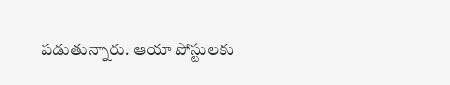పడుతున్నారు. ఆయా పోస్టులకు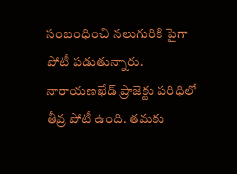సంబంధించి నలుగురికి పైగా పోటీ పడుతున్నారు. నారాయణఖేడ్ ప్రాజెక్టు పరిధిలో తీవ్ర పోటీ ఉంది. తమకు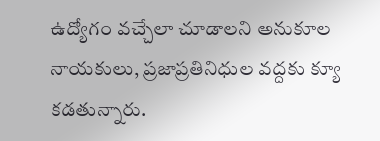ఉద్యోగం వచ్చేలా చూడాలని అనుకూల నాయకులు, ప్రజాప్రతినిధుల వద్దకు క్యూ కడతున్నారు.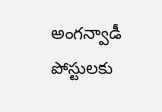అంగన్వాడీ పోస్టులకు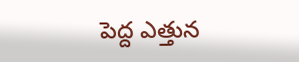పెద్ద ఎత్తున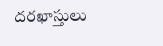దరఖాస్తులు